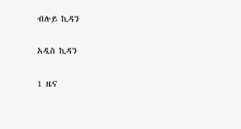ብሉይ ኪዳን

አዲስ ኪዳን

1 ዜና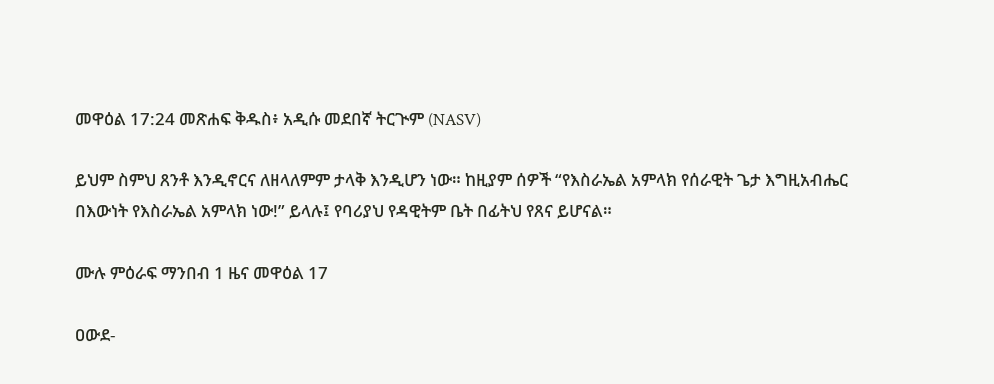መዋዕል 17:24 መጽሐፍ ቅዱስ፥ አዲሱ መደበኛ ትርጒም (NASV)

ይህም ስምህ ጸንቶ እንዲኖርና ለዘላለምም ታላቅ እንዲሆን ነው። ከዚያም ሰዎች “የእስራኤል አምላክ የሰራዊት ጌታ እግዚአብሔር በእውነት የእስራኤል አምላክ ነው!” ይላሉ፤ የባሪያህ የዳዊትም ቤት በፊትህ የጸና ይሆናል።

ሙሉ ምዕራፍ ማንበብ 1 ዜና መዋዕል 17

ዐውደ-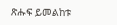ጽሑፍ ይመልከቱ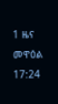1 ዜና መዋዕል 17:24